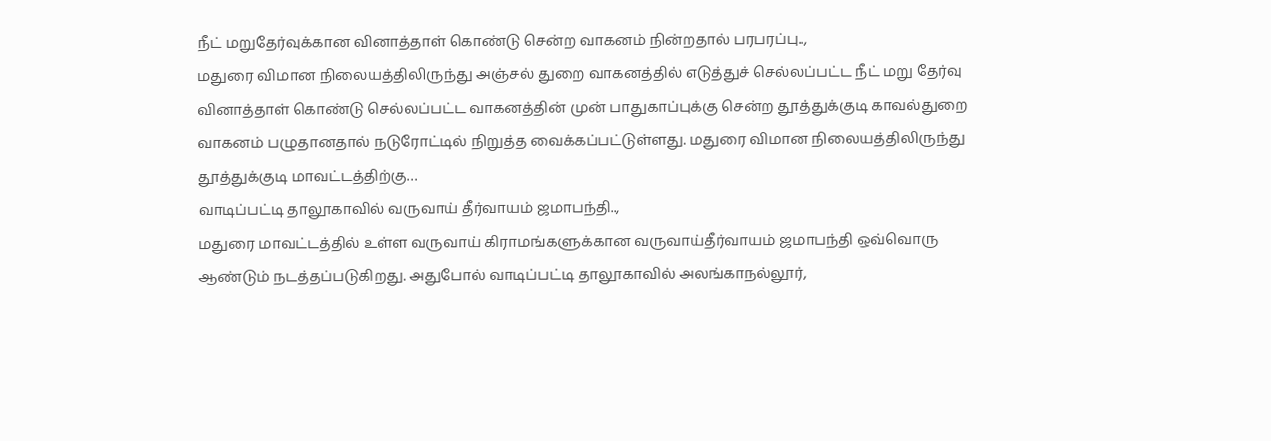நீட் மறுதேர்வுக்கான வினாத்தாள் கொண்டு சென்ற வாகனம் நின்றதால் பரபரப்பு..,
மதுரை விமான நிலையத்திலிருந்து அஞ்சல் துறை வாகனத்தில் எடுத்துச் செல்லப்பட்ட நீட் மறு தேர்வு வினாத்தாள் கொண்டு செல்லப்பட்ட வாகனத்தின் முன் பாதுகாப்புக்கு சென்ற தூத்துக்குடி காவல்துறை வாகனம் பழுதானதால் நடுரோட்டில் நிறுத்த வைக்கப்பட்டுள்ளது. மதுரை விமான நிலையத்திலிருந்து தூத்துக்குடி மாவட்டத்திற்கு…
வாடிப்பட்டி தாலூகாவில் வருவாய் தீர்வாயம் ஜமாபந்தி..,
மதுரை மாவட்டத்தில் உள்ள வருவாய் கிராமங்களுக்கான வருவாய்தீர்வாயம் ஜமாபந்தி ஒவ்வொரு ஆண்டும் நடத்தப்படுகிறது. அதுபோல் வாடிப்பட்டி தாலூகாவில் அலங்காநல்லூர்,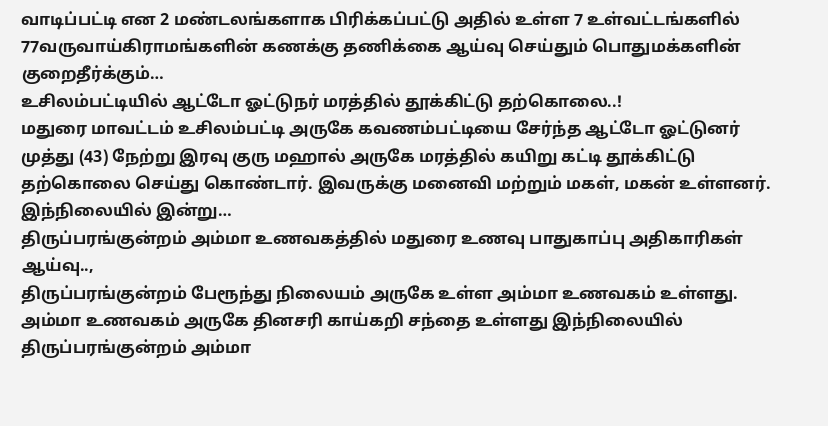வாடிப்பட்டி என 2 மண்டலங்களாக பிரிக்கப்பட்டு அதில் உள்ள 7 உள்வட்டங்களில் 77வருவாய்கிராமங்களின் கணக்கு தணிக்கை ஆய்வு செய்தும் பொதுமக்களின் குறைதீர்க்கும்…
உசிலம்பட்டியில் ஆட்டோ ஓட்டுநர் மரத்தில் தூக்கிட்டு தற்கொலை..!
மதுரை மாவட்டம் உசிலம்பட்டி அருகே கவணம்பட்டியை சேர்ந்த ஆட்டோ ஓட்டுனர் முத்து (43) நேற்று இரவு குரு மஹால் அருகே மரத்தில் கயிறு கட்டி தூக்கிட்டு தற்கொலை செய்து கொண்டார். இவருக்கு மனைவி மற்றும் மகள், மகன் உள்ளனர். இந்நிலையில் இன்று…
திருப்பரங்குன்றம் அம்மா உணவகத்தில் மதுரை உணவு பாதுகாப்பு அதிகாரிகள் ஆய்வு..,
திருப்பரங்குன்றம் பேரூந்து நிலையம் அருகே உள்ள அம்மா உணவகம் உள்ளது. அம்மா உணவகம் அருகே தினசரி காய்கறி சந்தை உள்ளது இந்நிலையில் திருப்பரங்குன்றம் அம்மா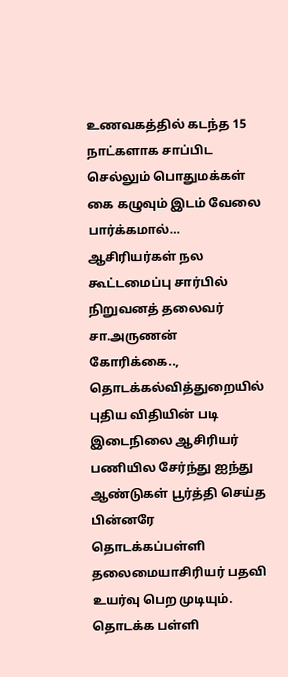உணவகத்தில் கடந்த 15 நாட்களாக சாப்பிட செல்லும் பொதுமக்கள் கை கழுவும் இடம் வேலை பார்க்கமால்…
ஆசிரியர்கள் நல கூட்டமைப்பு சார்பில் நிறுவனத் தலைவர் சா.அருணன் கோரிக்கை..,
தொடக்கல்வித்துறையில் புதிய விதியின் படி இடைநிலை ஆசிரியர் பணியில சேர்ந்து ஐந்து ஆண்டுகள் பூர்த்தி செய்த பின்னரே தொடக்கப்பள்ளி தலைமையாசிரியர் பதவி உயர்வு பெற முடியும். தொடக்க பள்ளி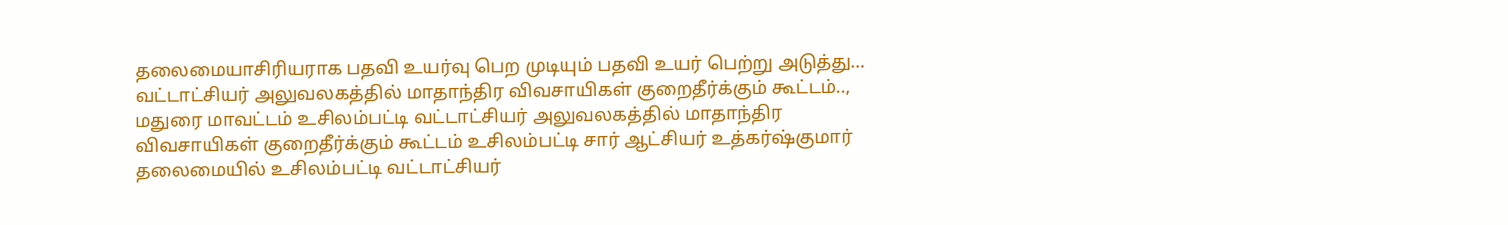தலைமையாசிரியராக பதவி உயர்வு பெற முடியும் பதவி உயர் பெற்று அடுத்து…
வட்டாட்சியர் அலுவலகத்தில் மாதாந்திர விவசாயிகள் குறைதீர்க்கும் கூட்டம்..,
மதுரை மாவட்டம் உசிலம்பட்டி வட்டாட்சியர் அலுவலகத்தில் மாதாந்திர விவசாயிகள் குறைதீர்க்கும் கூட்டம் உசிலம்பட்டி சார் ஆட்சியர் உத்கர்ஷ்குமார் தலைமையில் உசிலம்பட்டி வட்டாட்சியர்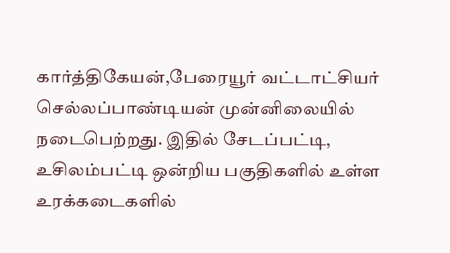கார்த்திகேயன்,பேரையூர் வட்டாட்சியர் செல்லப்பாண்டியன் முன்னிலையில் நடைபெற்றது. இதில் சேடப்பட்டி, உசிலம்பட்டி ஒன்றிய பகுதிகளில் உள்ள உரக்கடைகளில்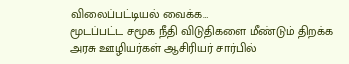விலைப்பட்டியல் வைக்க…
மூடப்பட்ட சமூக நீதி விடுதிகளை மீண்டும் திறக்க அரசு ஊழியர்கள் ஆசிரியர் சார்பில்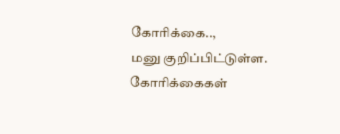கோரிக்கை..,
மனு குறிப்பிட்டுள்ள. கோரிக்கைகள்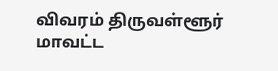விவரம் திருவள்ளூர் மாவட்ட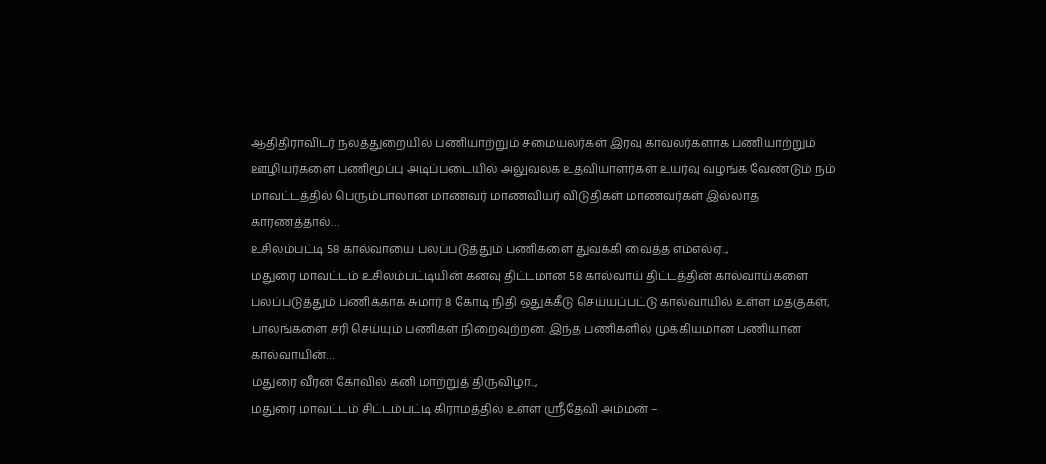ஆதிதிராவிடர் நலத்துறையில் பணியாற்றும் சமையலர்கள் இரவு காவலர்களாக பணியாற்றும் ஊழியர்களை பணிமூப்பு அடிப்படையில் அலுவலக உதவியாளர்கள் உயர்வு வழங்க வேண்டும் நம் மாவட்டத்தில் பெரும்பாலான மாணவர் மாணவியர் விடுதிகள் மாணவர்கள் இல்லாத காரணத்தால்…
உசிலம்பட்டி 58 கால்வாயை பலப்படுத்தும் பணிகளை துவக்கி வைத்த எம்எல்ஏ..,
மதுரை மாவட்டம் உசிலம்பட்டியின் கனவு திட்டமான 58 கால்வாய் திட்டத்தின் கால்வாய்களை பலப்படுத்தும் பணிக்காக சுமார் 8 கோடி நிதி ஒதுக்கீடு செய்யப்பட்டு கால்வாயில் உள்ள மதகுகள், பாலங்களை சரி செய்யும் பணிகள் நிறைவுற்றன. இந்த பணிகளில் முக்கியமான பணியான கால்வாயின்…
மதுரை வீரன் கோவில் கனி மாற்றுத் திருவிழா..,
மதுரை மாவட்டம் சிட்டம்பட்டி கிராமத்தில் உள்ள ஸ்ரீதேவி அம்மன் –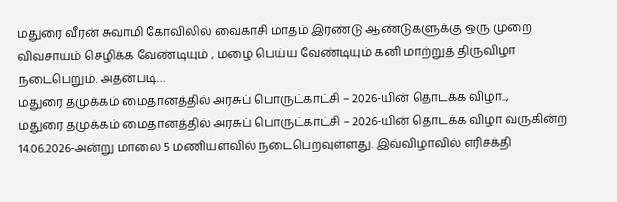மதுரை வீரன் சுவாமி கோவிலில் வைகாசி மாதம் இரண்டு ஆண்டுகளுக்கு ஒரு முறை விவசாயம் செழிக்க வேண்டியும் , மழை பெய்ய வேண்டியும் கனி மாற்றுத் திருவிழா நடைபெறும். அதன்படி…
மதுரை தமுக்கம் மைதானத்தில் அரசுப் பொருட்காட்சி – 2026-யின் தொடக்க விழா..,
மதுரை தமுக்கம் மைதானத்தில் அரசுப் பொருட்காட்சி – 2026-யின் தொடக்க விழா வருகின்ற 14.06.2026-அன்று மாலை 5 மணியளவில் நடைபெறவுள்ளது. இவ்விழாவில் எரிசக்தி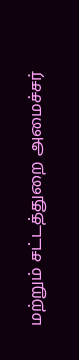மற்றும் சட்டத்துறை அமைச்சர்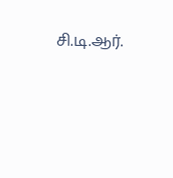சி.டி.ஆர்.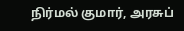நிர்மல் குமார், அரசுப்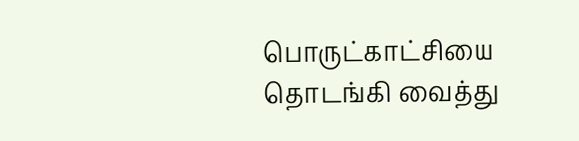பொருட்காட்சியை தொடங்கி வைத்து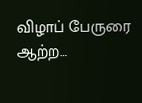விழாப் பேருரை ஆற்ற…